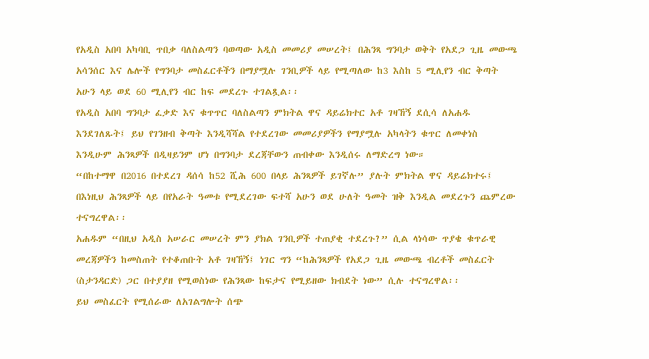የአዲስ አበባ አካባቢ ጥበቃ ባለስልጣን ባወጣው አዲስ መመሪያ መሠረት፤ በሕንጻ ግንባታ ወቅት የአደጋ ጊዜ መውጫ አሳንሰር እና ሌሎች የግንባታ መስፈርቶችን በማያሟሉ ገንቢዎች ላይ የሚጣለው ከ3 እስከ 5 ሚሊየን ብር ቅጣት አሁን ላይ ወደ 60 ሚሊየን ብር ከፍ መደረጉ ተገልጿል፡፡
የአዲስ አበባ ግንባታ ፈቃድ እና ቁጥጥር ባለስልጣን ምክትል ዋና ዳይሬክተር አቶ ገዛኸኝ ደሲሳ ለአሐዱ እንደገለጹት፤ ይህ የገንዘብ ቅጣት እንዲሻሻል የተደረገው መመሪያዎችን የማያሟሉ አካላትን ቁጥር ለመቀነስ እንዲሁም ሕንጻዎች በዲዛይንም ሆነ በግንባታ ደረጃቸውን ጠብቀው እንዲሰሩ ለማድረግ ነው።
“በከተማዋ በ2016 በተደረገ ዳሰሳ ከ52 ሺሕ 600 በላይ ሕንጻዎች ይገኛሉ” ያሉት ምክትል ዋና ዳይሬክተሩ፤ በእነዚህ ሕንጻዎች ላይ በየአራት ዓመቱ የሚደረገው ፍተሻ አሁን ወደ ሁለት ዓመት ዝቅ እንዲል መደረጉን ጨምረው ተናግረዋል፡፡
አሐዱም “በዚህ አዲስ አሠራር መሠረት ምን ያክል ገንቢዎች ተጠያቂ ተደረጉ?” ሲል ላነሳው ጥያቄ ቁጥራዊ መረጃዎችን ከመስጠት የተቆጠቡት አቶ ገዛኸኝ፤ ነገር ግን “ከሕንጻዎች የአደጋ ጊዜ መውጫ ብረቶች መስፈርት (ስታንዳርድ) ጋር በተያያዘ የሚወስነው የሕንጻው ከፍታና የሚይዘው ክብደት ነው” ሲሉ ተናግረዋል፡፡
ይህ መስፈርት የሚሰራው ለአገልግሎት ሰጭ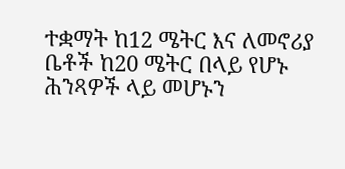ተቋማት ከ12 ሜትር እና ለመኖሪያ ቤቶች ከ20 ሜትር በላይ የሆኑ ሕንጻዎች ላይ መሆኑን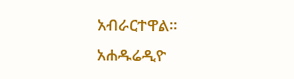አብራርተዋል፡፡
አሐዱሬዲዮ